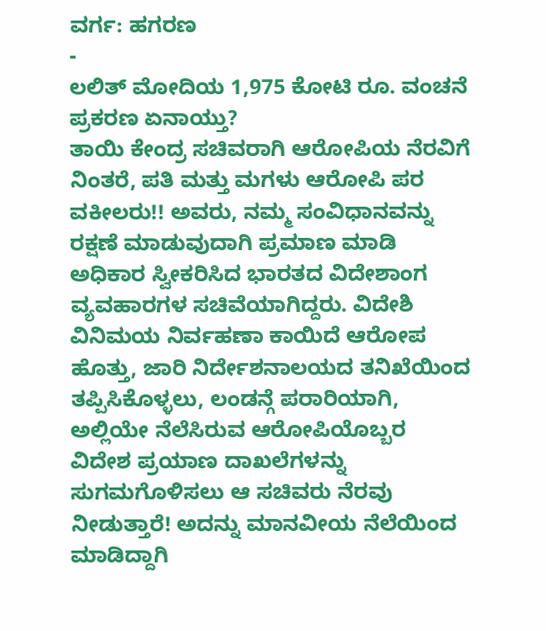ವರ್ಗ: ಹಗರಣ
-
ಲಲಿತ್ ಮೋದಿಯ 1,975 ಕೋಟಿ ರೂ. ವಂಚನೆ ಪ್ರಕರಣ ಏನಾಯ್ತು?
ತಾಯಿ ಕೇಂದ್ರ ಸಚಿವರಾಗಿ ಆರೋಪಿಯ ನೆರವಿಗೆ ನಿಂತರೆ, ಪತಿ ಮತ್ತು ಮಗಳು ಆರೋಪಿ ಪರ ವಕೀಲರು!! ಅವರು, ನಮ್ಮ ಸಂವಿಧಾನವನ್ನು ರಕ್ಷಣೆ ಮಾಡುವುದಾಗಿ ಪ್ರಮಾಣ ಮಾಡಿ ಅಧಿಕಾರ ಸ್ವೀಕರಿಸಿದ ಭಾರತದ ವಿದೇಶಾಂಗ ವ್ಯವಹಾರಗಳ ಸಚಿವೆಯಾಗಿದ್ದರು. ವಿದೇಶಿ ವಿನಿಮಯ ನಿರ್ವಹಣಾ ಕಾಯಿದೆ ಆರೋಪ ಹೊತ್ತು, ಜಾರಿ ನಿರ್ದೇಶನಾಲಯದ ತನಿಖೆಯಿಂದ ತಪ್ಪಿಸಿಕೊಳ್ಳಲು, ಲಂಡನ್ಗೆ ಪರಾರಿಯಾಗಿ, ಅಲ್ಲಿಯೇ ನೆಲೆಸಿರುವ ಆರೋಪಿಯೊಬ್ಬರ ವಿದೇಶ ಪ್ರಯಾಣ ದಾಖಲೆಗಳನ್ನು ಸುಗಮಗೊಳಿಸಲು ಆ ಸಚಿವರು ನೆರವು ನೀಡುತ್ತಾರೆ! ಅದನ್ನು ಮಾನವೀಯ ನೆಲೆಯಿಂದ ಮಾಡಿದ್ದಾಗಿ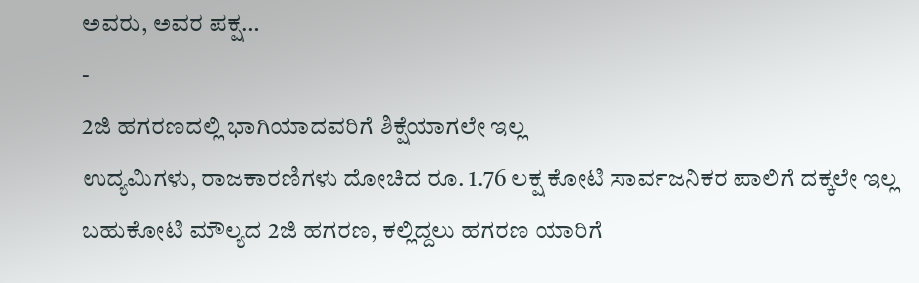ಅವರು, ಅವರ ಪಕ್ಷ…
-
2ಜಿ ಹಗರಣದಲ್ಲಿ ಭಾಗಿಯಾದವರಿಗೆ ಶಿಕ್ಷೆಯಾಗಲೇ ಇಲ್ಲ
ಉದ್ಯಮಿಗಳು, ರಾಜಕಾರಣಿಗಳು ದೋಚಿದ ರೂ. 1.76 ಲಕ್ಷ ಕೋಟಿ ಸಾರ್ವಜನಿಕರ ಪಾಲಿಗೆ ದಕ್ಕಲೇ ಇಲ್ಲ ಬಹುಕೋಟಿ ಮೌಲ್ಯದ 2ಜಿ ಹಗರಣ, ಕಲ್ಲಿದ್ದಲು ಹಗರಣ ಯಾರಿಗೆ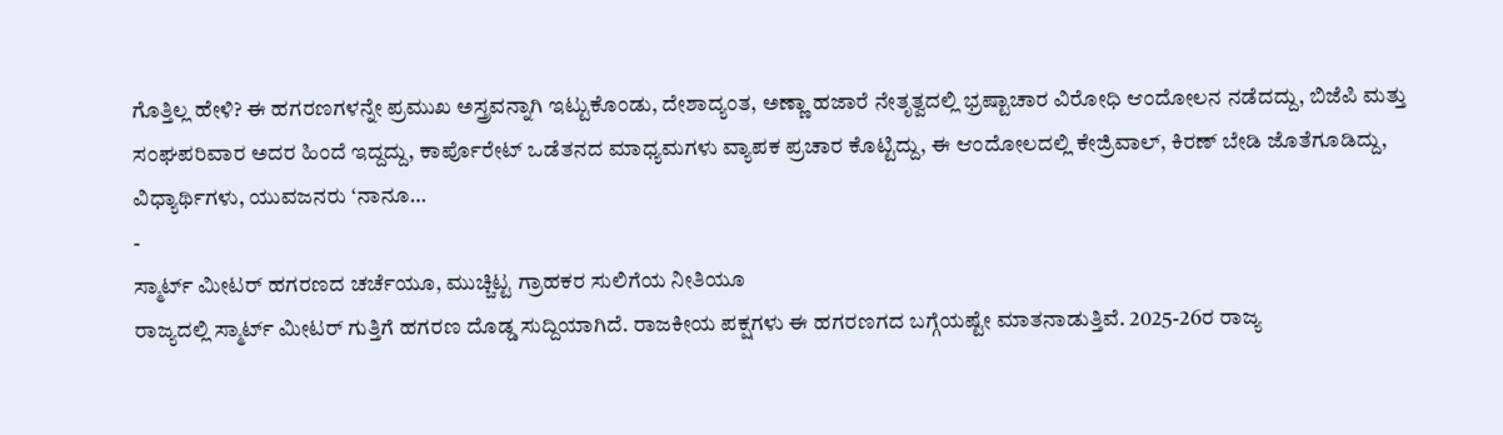ಗೊತ್ತಿಲ್ಲ ಹೇಳಿ? ಈ ಹಗರಣಗಳನ್ನೇ ಪ್ರಮುಖ ಅಸ್ತ್ರವನ್ನಾಗಿ ಇಟ್ಟುಕೊಂಡು, ದೇಶಾದ್ಯಂತ, ಅಣ್ಣಾ ಹಜಾರೆ ನೇತೃತ್ವದಲ್ಲಿ ಭ್ರಷ್ಟಾಚಾರ ವಿರೋಧಿ ಆಂದೋಲನ ನಡೆದದ್ದು, ಬಿಜೆಪಿ ಮತ್ತು ಸಂಘಪರಿವಾರ ಅದರ ಹಿಂದೆ ಇದ್ದದ್ದು, ಕಾರ್ಪೊರೇಟ್ ಒಡೆತನದ ಮಾಧ್ಯಮಗಳು ವ್ಯಾಪಕ ಪ್ರಚಾರ ಕೊಟ್ಟಿದ್ದು, ಈ ಆಂದೋಲದಲ್ಲಿ ಕೇಜ್ರಿವಾಲ್, ಕಿರಣ್ ಬೇಡಿ ಜೊತೆಗೂಡಿದ್ದು, ವಿಧ್ಯಾರ್ಥಿಗಳು, ಯುವಜನರು ‘ನಾನೂ…
-
ಸ್ಮಾರ್ಟ್ ಮೀಟರ್ ಹಗರಣದ ಚರ್ಚೆಯೂ, ಮುಚ್ಚಿಟ್ಟ ಗ್ರಾಹಕರ ಸುಲಿಗೆಯ ನೀತಿಯೂ
ರಾಜ್ಯದಲ್ಲಿ ಸ್ಮಾರ್ಟ್ ಮೀಟರ್ ಗುತ್ತಿಗೆ ಹಗರಣ ದೊಡ್ಡ ಸುದ್ದಿಯಾಗಿದೆ. ರಾಜಕೀಯ ಪಕ್ಷಗಳು ಈ ಹಗರಣಗದ ಬಗ್ಗೆಯಷ್ಟೇ ಮಾತನಾಡುತ್ತಿವೆ. 2025-26ರ ರಾಜ್ಯ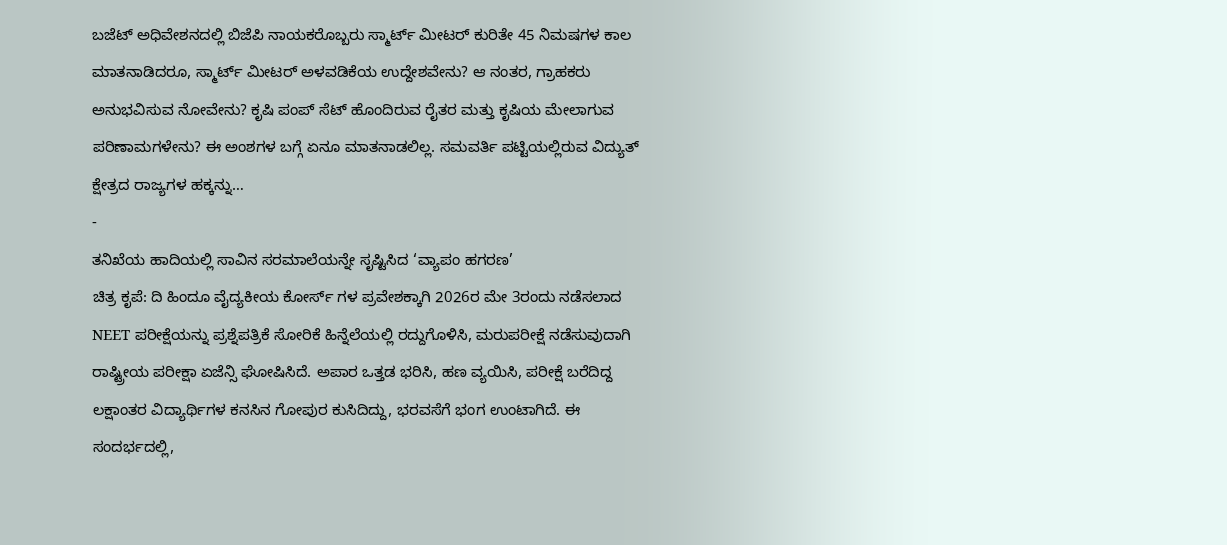ಬಜೆಟ್ ಅಧಿವೇಶನದಲ್ಲಿ ಬಿಜೆಪಿ ನಾಯಕರೊಬ್ಬರು ಸ್ಮಾರ್ಟ್ ಮೀಟರ್ ಕುರಿತೇ 45 ನಿಮಷಗಳ ಕಾಲ ಮಾತನಾಡಿದರೂ, ಸ್ಮಾರ್ಟ್ ಮೀಟರ್ ಅಳವಡಿಕೆಯ ಉದ್ದೇಶವೇನು? ಆ ನಂತರ, ಗ್ರಾಹಕರು ಅನುಭವಿಸುವ ನೋವೇನು? ಕೃಷಿ ಪಂಪ್ ಸೆಟ್ ಹೊಂದಿರುವ ರೈತರ ಮತ್ತು ಕೃಷಿಯ ಮೇಲಾಗುವ ಪರಿಣಾಮಗಳೇನು? ಈ ಅಂಶಗಳ ಬಗ್ಗೆ ಏನೂ ಮಾತನಾಡಲಿಲ್ಲ. ಸಮವರ್ತಿ ಪಟ್ಟಿಯಲ್ಲಿರುವ ವಿದ್ಯುತ್ ಕ್ಷೇತ್ರದ ರಾಜ್ಯಗಳ ಹಕ್ಕನ್ನು…
-
ತನಿಖೆಯ ಹಾದಿಯಲ್ಲಿ ಸಾವಿನ ಸರಮಾಲೆಯನ್ನೇ ಸೃಷ್ಟಿಸಿದ ‘ವ್ಯಾಪಂ ಹಗರಣ’
ಚಿತ್ರ ಕೃಪೆ: ದಿ ಹಿಂದೂ ವೈದ್ಯಕೀಯ ಕೋರ್ಸ್ ಗಳ ಪ್ರವೇಶಕ್ಕಾಗಿ 2026ರ ಮೇ 3ರಂದು ನಡೆಸಲಾದ NEET ಪರೀಕ್ಷೆಯನ್ನು ಪ್ರಶ್ನೆಪತ್ರಿಕೆ ಸೋರಿಕೆ ಹಿನ್ನೆಲೆಯಲ್ಲಿ ರದ್ದುಗೊಳಿಸಿ, ಮರುಪರೀಕ್ಷೆ ನಡೆಸುವುದಾಗಿ ರಾಷ್ಟ್ರೀಯ ಪರೀಕ್ಷಾ ಏಜೆನ್ಸಿ ಘೋಷಿಸಿದೆ. ಅಪಾರ ಒತ್ತಡ ಭರಿಸಿ, ಹಣ ವ್ಯಯಿಸಿ, ಪರೀಕ್ಷೆ ಬರೆದಿದ್ದ ಲಕ್ಷಾಂತರ ವಿದ್ಯಾರ್ಥಿಗಳ ಕನಸಿನ ಗೋಪುರ ಕುಸಿದಿದ್ದು, ಭರವಸೆಗೆ ಭಂಗ ಉಂಟಾಗಿದೆ. ಈ ಸಂದರ್ಭದಲ್ಲಿ,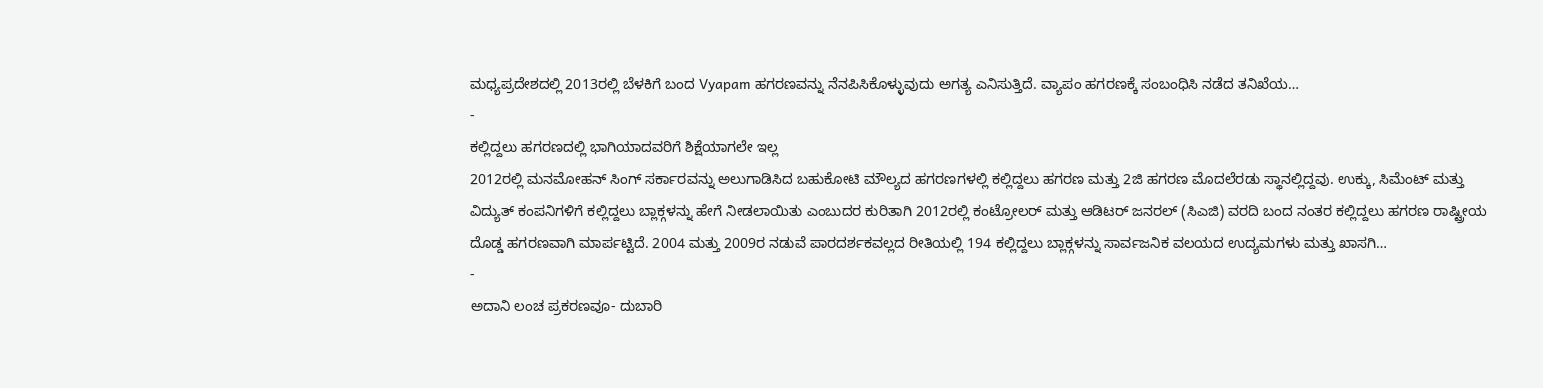ಮಧ್ಯಪ್ರದೇಶದಲ್ಲಿ 2013ರಲ್ಲಿ ಬೆಳಕಿಗೆ ಬಂದ Vyapam ಹಗರಣವನ್ನು ನೆನಪಿಸಿಕೊಳ್ಳುವುದು ಅಗತ್ಯ ಎನಿಸುತ್ತಿದೆ. ವ್ಯಾಪಂ ಹಗರಣಕ್ಕೆ ಸಂಬಂಧಿಸಿ ನಡೆದ ತನಿಖೆಯ…
-
ಕಲ್ಲಿದ್ದಲು ಹಗರಣದಲ್ಲಿ ಭಾಗಿಯಾದವರಿಗೆ ಶಿಕ್ಷೆಯಾಗಲೇ ಇಲ್ಲ
2012ರಲ್ಲಿ ಮನಮೋಹನ್ ಸಿಂಗ್ ಸರ್ಕಾರವನ್ನು ಅಲುಗಾಡಿಸಿದ ಬಹುಕೋಟಿ ಮೌಲ್ಯದ ಹಗರಣಗಳಲ್ಲಿ ಕಲ್ಲಿದ್ದಲು ಹಗರಣ ಮತ್ತು 2ಜಿ ಹಗರಣ ಮೊದಲೆರಡು ಸ್ಥಾನಲ್ಲಿದ್ದವು. ಉಕ್ಕು, ಸಿಮೆಂಟ್ ಮತ್ತು ವಿದ್ಯುತ್ ಕಂಪನಿಗಳಿಗೆ ಕಲ್ಲಿದ್ದಲು ಬ್ಲಾಕ್ಗಳನ್ನು ಹೇಗೆ ನೀಡಲಾಯಿತು ಎಂಬುದರ ಕುರಿತಾಗಿ 2012ರಲ್ಲಿ ಕಂಟ್ರೋಲರ್ ಮತ್ತು ಆಡಿಟರ್ ಜನರಲ್ (ಸಿಎಜಿ) ವರದಿ ಬಂದ ನಂತರ ಕಲ್ಲಿದ್ದಲು ಹಗರಣ ರಾಷ್ಟ್ರೀಯ ದೊಡ್ಡ ಹಗರಣವಾಗಿ ಮಾರ್ಪಟ್ಟಿದೆ. 2004 ಮತ್ತು 2009ರ ನಡುವೆ ಪಾರದರ್ಶಕವಲ್ಲದ ರೀತಿಯಲ್ಲಿ 194 ಕಲ್ಲಿದ್ದಲು ಬ್ಲಾಕ್ಗಳನ್ನು ಸಾರ್ವಜನಿಕ ವಲಯದ ಉದ್ಯಮಗಳು ಮತ್ತು ಖಾಸಗಿ…
-
ಅದಾನಿ ಲಂಚ ಪ್ರಕರಣವೂ- ದುಬಾರಿ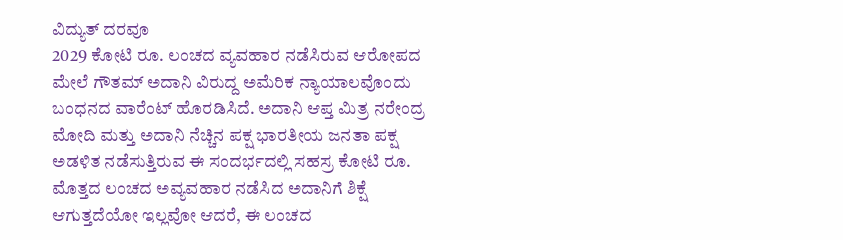ವಿದ್ಯುತ್ ದರವೂ
2029 ಕೋಟಿ ರೂ. ಲಂಚದ ವ್ಯವಹಾರ ನಡೆಸಿರುವ ಆರೋಪದ ಮೇಲೆ ಗೌತಮ್ ಅದಾನಿ ವಿರುದ್ದ ಅಮೆರಿಕ ನ್ಯಾಯಾಲವೊಂದು ಬಂಧನದ ವಾರೆಂಟ್ ಹೊರಡಿಸಿದೆ. ಅದಾನಿ ಆಪ್ತ ಮಿತ್ರ ನರೇಂದ್ರ ಮೋದಿ ಮತ್ತು ಅದಾನಿ ನೆಚ್ಚಿನ ಪಕ್ಷ ಭಾರತೀಯ ಜನತಾ ಪಕ್ಷ ಅಡಳಿತ ನಡೆಸುತ್ತಿರುವ ಈ ಸಂದರ್ಭದಲ್ಲಿ ಸಹಸ್ರ ಕೋಟಿ ರೂ. ಮೊತ್ತದ ಲಂಚದ ಅವ್ಯವಹಾರ ನಡೆಸಿದ ಅದಾನಿಗೆ ಶಿಕ್ಷೆ ಆಗುತ್ತದೆಯೋ ಇಲ್ಲವೋ ಆದರೆ, ಈ ಲಂಚದ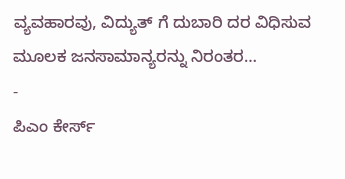ವ್ಯವಹಾರವು, ವಿದ್ಯುತ್ ಗೆ ದುಬಾರಿ ದರ ವಿಧಿಸುವ ಮೂಲಕ ಜನಸಾಮಾನ್ಯರನ್ನು ನಿರಂತರ…
-
ಪಿಎಂ ಕೇರ್ಸ್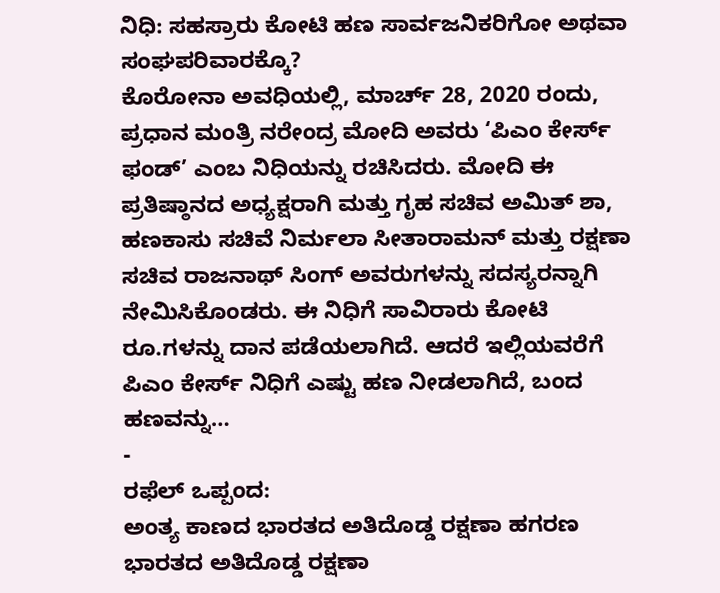ನಿಧಿ: ಸಹಸ್ರಾರು ಕೋಟಿ ಹಣ ಸಾರ್ವಜನಿಕರಿಗೋ ಅಥವಾ ಸಂಘಪರಿವಾರಕ್ಕೊ?
ಕೊರೋನಾ ಅವಧಿಯಲ್ಲಿ, ಮಾರ್ಚ್ 28, 2020 ರಂದು, ಪ್ರಧಾನ ಮಂತ್ರಿ ನರೇಂದ್ರ ಮೋದಿ ಅವರು ‘ಪಿಎಂ ಕೇರ್ಸ್ ಫಂಡ್’ ಎಂಬ ನಿಧಿಯನ್ನು ರಚಿಸಿದರು. ಮೋದಿ ಈ ಪ್ರತಿಷ್ಠಾನದ ಅಧ್ಯಕ್ಷರಾಗಿ ಮತ್ತು ಗೃಹ ಸಚಿವ ಅಮಿತ್ ಶಾ, ಹಣಕಾಸು ಸಚಿವೆ ನಿರ್ಮಲಾ ಸೀತಾರಾಮನ್ ಮತ್ತು ರಕ್ಷಣಾ ಸಚಿವ ರಾಜನಾಥ್ ಸಿಂಗ್ ಅವರುಗಳನ್ನು ಸದಸ್ಯರನ್ನಾಗಿ ನೇಮಿಸಿಕೊಂಡರು. ಈ ನಿಧಿಗೆ ಸಾವಿರಾರು ಕೋಟಿ ರೂ.ಗಳನ್ನು ದಾನ ಪಡೆಯಲಾಗಿದೆ. ಆದರೆ ಇಲ್ಲಿಯವರೆಗೆ ಪಿಎಂ ಕೇರ್ಸ್ ನಿಧಿಗೆ ಎಷ್ಟು ಹಣ ನೀಡಲಾಗಿದೆ, ಬಂದ ಹಣವನ್ನು…
-
ರಫೆಲ್ ಒಪ್ಪಂದ:
ಅಂತ್ಯ ಕಾಣದ ಭಾರತದ ಅತಿದೊಡ್ಡ ರಕ್ಷಣಾ ಹಗರಣ ಭಾರತದ ಅತಿದೊಡ್ಡ ರಕ್ಷಣಾ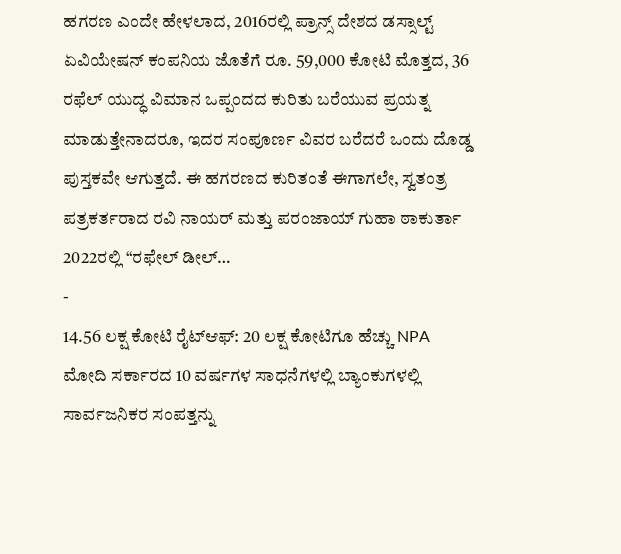ಹಗರಣ ಎಂದೇ ಹೇಳಲಾದ, 2016ರಲ್ಲಿ ಪ್ರಾನ್ಸ್ ದೇಶದ ಡಸ್ಸಾಲ್ಟ್ ಏವಿಯೇಷನ್ ಕಂಪನಿಯ ಜೊತೆಗೆ ರೂ. 59,000 ಕೋಟಿ ಮೊತ್ತದ, 36 ರಫೆಲ್ ಯುದ್ಧ ವಿಮಾನ ಒಪ್ಪಂದದ ಕುರಿತು ಬರೆಯುವ ಪ್ರಯತ್ನ ಮಾಡುತ್ತೇನಾದರೂ, ಇದರ ಸಂಪೂರ್ಣ ವಿವರ ಬರೆದರೆ ಒಂದು ದೊಡ್ಡ ಪುಸ್ತಕವೇ ಆಗುತ್ತದೆ. ಈ ಹಗರಣದ ಕುರಿತಂತೆ ಈಗಾಗಲೇ, ಸ್ವತಂತ್ರ ಪತ್ರಕರ್ತರಾದ ರವಿ ನಾಯರ್ ಮತ್ತು ಪರಂಜಾಯ್ ಗುಹಾ ಠಾಕುರ್ತಾ 2022ರಲ್ಲಿ “ರಫೇಲ್ ಡೀಲ್…
-
14.56 ಲಕ್ಷ ಕೋಟಿ ರೈಟ್ಆಫ್: 20 ಲಕ್ಷ ಕೋಟಿಗೂ ಹೆಚ್ಚು NPA
ಮೋದಿ ಸರ್ಕಾರದ 10 ವರ್ಷಗಳ ಸಾಧನೆಗಳಲ್ಲಿ ಬ್ಯಾಂಕುಗಳಲ್ಲಿ ಸಾರ್ವಜನಿಕರ ಸಂಪತ್ತನ್ನು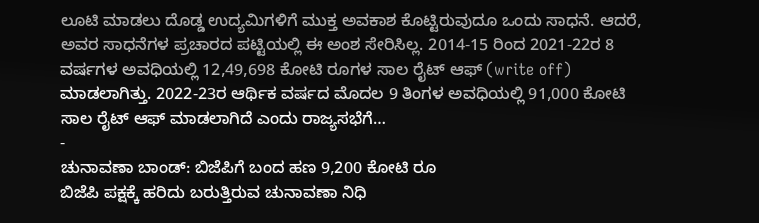ಲೂಟಿ ಮಾಡಲು ದೊಡ್ಡ ಉದ್ಯಮಿಗಳಿಗೆ ಮುಕ್ತ ಅವಕಾಶ ಕೊಟ್ಟಿರುವುದೂ ಒಂದು ಸಾಧನೆ. ಆದರೆ, ಅವರ ಸಾಧನೆಗಳ ಪ್ರಚಾರದ ಪಟ್ಟಿಯಲ್ಲಿ ಈ ಅಂಶ ಸೇರಿಸಿಲ್ಲ. 2014-15 ರಿಂದ 2021-22ರ 8 ವರ್ಷಗಳ ಅವಧಿಯಲ್ಲಿ 12,49,698 ಕೋಟಿ ರೂಗಳ ಸಾಲ ರೈಟ್ ಆಫ್ (write off) ಮಾಡಲಾಗಿತ್ತು. 2022-23ರ ಆರ್ಥಿಕ ವರ್ಷದ ಮೊದಲ 9 ತಿಂಗಳ ಅವಧಿಯಲ್ಲಿ 91,000 ಕೋಟಿ ಸಾಲ ರೈಟ್ ಆಫ್ ಮಾಡಲಾಗಿದೆ ಎಂದು ರಾಜ್ಯಸಭೆಗೆ…
-
ಚುನಾವಣಾ ಬಾಂಡ್: ಬಿಜೆಪಿಗೆ ಬಂದ ಹಣ 9,200 ಕೋಟಿ ರೂ
ಬಿಜೆಪಿ ಪಕ್ಷಕ್ಕೆ ಹರಿದು ಬರುತ್ತಿರುವ ಚುನಾವಣಾ ನಿಧಿ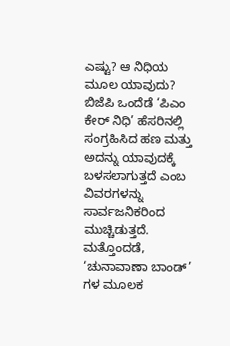ಎಷ್ಟು? ಆ ನಿಧಿಯ ಮೂಲ ಯಾವುದು? ಬಿಜೆಪಿ ಒಂದೆಡೆ ‘ಪಿಎಂ ಕೇರ್ ನಿಧಿ’ ಹೆಸರಿನಲ್ಲಿ ಸಂಗ್ರಹಿಸಿದ ಹಣ ಮತ್ತು ಅದನ್ನು ಯಾವುದಕ್ಕೆ ಬಳಸಲಾಗುತ್ತದೆ ಎಂಬ ವಿವರಗಳನ್ನು ಸಾರ್ವಜನಿಕರಿಂದ ಮುಚ್ಚಿಡುತ್ತದೆ. ಮತ್ತೊಂದಡೆ, ‘ಚುನಾವಾಣಾ ಬಾಂಡ್’ ಗಳ ಮೂಲಕ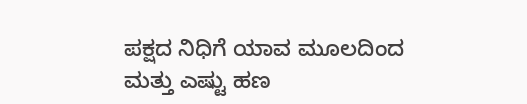ಪಕ್ಷದ ನಿಧಿಗೆ ಯಾವ ಮೂಲದಿಂದ ಮತ್ತು ಎಷ್ಟು ಹಣ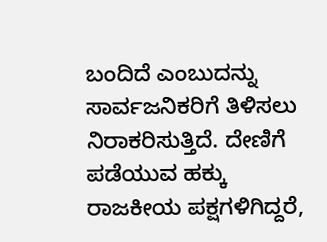ಬಂದಿದೆ ಎಂಬುದನ್ನು ಸಾರ್ವಜನಿಕರಿಗೆ ತಿಳಿಸಲು ನಿರಾಕರಿಸುತ್ತಿದೆ. ದೇಣಿಗೆ ಪಡೆಯುವ ಹಕ್ಕು ರಾಜಕೀಯ ಪಕ್ಷಗಳಿಗಿದ್ದರೆ,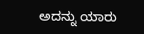ಅದನ್ನು ಯಾರು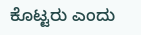ಕೊಟ್ಟರು ಎಂದು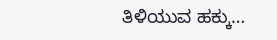ತಿಳಿಯುವ ಹಕ್ಕು…